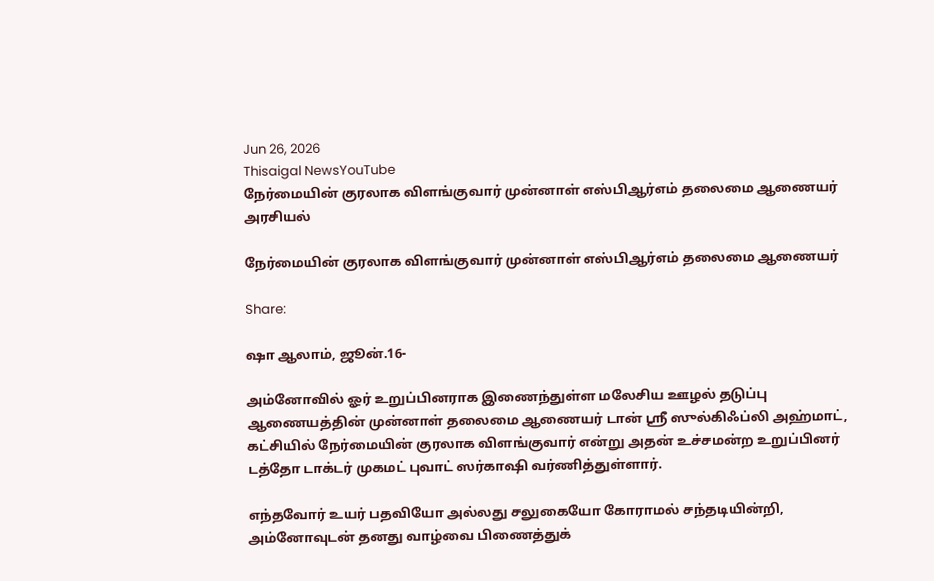Jun 26, 2026
Thisaigal NewsYouTube
நேர்மையின் குரலாக விளங்குவார் முன்னாள் எஸ்பிஆர்எம் தலைமை ஆணையர்
அரசியல்

நேர்மையின் குரலாக விளங்குவார் முன்னாள் எஸ்பிஆர்எம் தலைமை ஆணையர்

Share:

ஷா ஆலாம், ஜூன்.16-

அம்னோவில் ஓர் உறுப்பினராக இணைந்துள்ள மலேசிய ஊழல் தடுப்பு ஆணையத்தின் முன்னாள் தலைமை ஆணையர் டான் ஶ்ரீ ஸுல்கிஃப்லி அஹ்மாட், கட்சியில் நேர்மையின் குரலாக விளங்குவார் என்று அதன் உச்சமன்ற உறுப்பினர் டத்தோ டாக்டர் முகமட் புவாட் ஸர்காஷி வர்ணித்துள்ளார்.

எந்தவோர் உயர் பதவியோ அல்லது சலுகையோ கோராமல் சந்தடியின்றி, அம்னோவுடன் தனது வாழ்வை பிணைத்துக்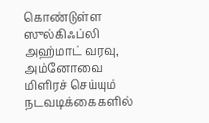கொண்டுள்ள ஸுல்கிஃப்லி அஹ்மாட் வரவு, அம்னோவை மிளிரச் செய்யும் நடவடிக்கைகளில்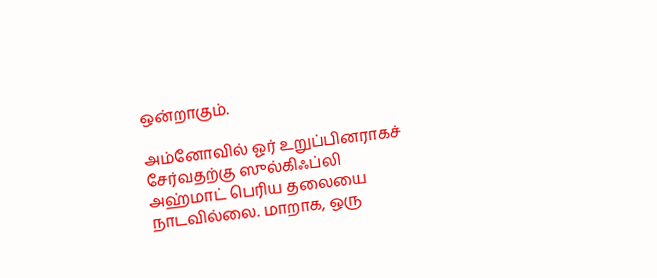ஒன்றாகும்.

அம்னோவில் ஓர் உறுப்பினராகச் சேர்வதற்கு ஸுல்கிஃப்லி அஹ்மாட் பெரிய தலையை நாடவில்லை. மாறாக, ஒரு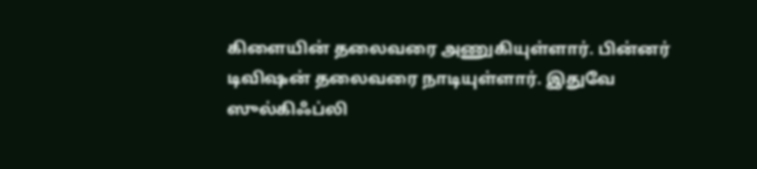கிளையின் தலைவரை அணுகியுள்ளார். பின்னர் டிவிஷன் தலைவரை நாடியுள்ளார். இதுவே ஸுல்கிஃப்லி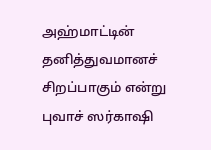அஹ்மாட்டின் தனித்துவமானச் சிறப்பாகும் என்று புவாச் ஸர்காஷி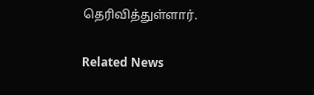தெரிவித்துள்ளார்.

Related News